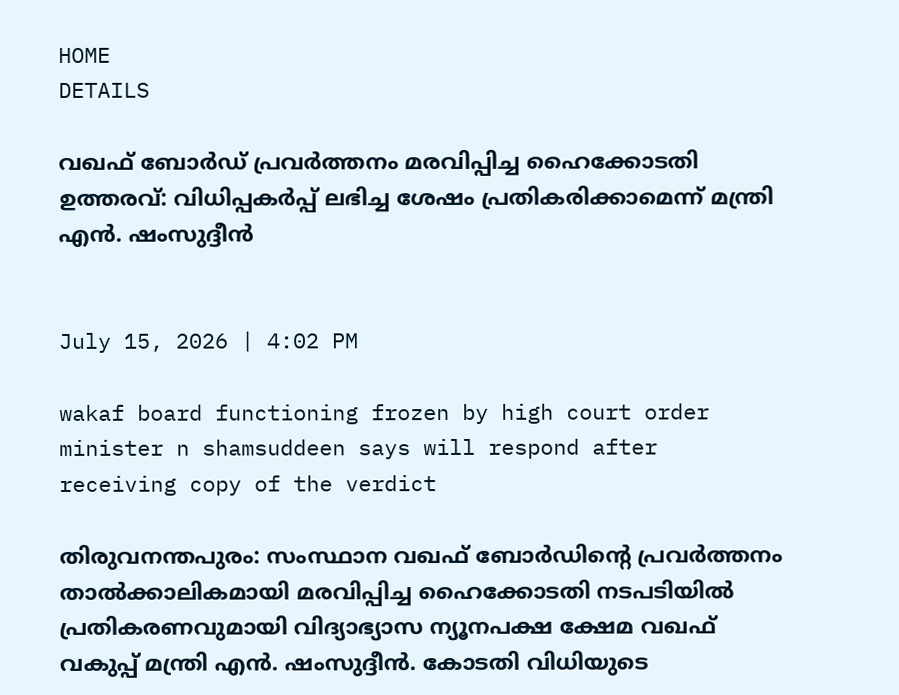HOME
DETAILS

വഖഫ് ബോർഡ് പ്രവർത്തനം മരവിപ്പിച്ച ഹൈക്കോടതി ഉത്തരവ്: വിധിപ്പകർപ്പ് ലഭിച്ച ശേഷം പ്രതികരിക്കാമെന്ന് മന്ത്രി എൻ. ഷംസുദ്ദീൻ


July 15, 2026 | 4:02 PM

wakaf board functioning frozen by high court order minister n shamsuddeen says will respond after receiving copy of the verdict

തിരുവനന്തപുരം: സംസ്ഥാന വഖഫ് ബോർഡിന്റെ പ്രവർത്തനം താൽക്കാലികമായി മരവിപ്പിച്ച ഹൈക്കോടതി നടപടിയിൽ പ്രതികരണവുമായി വിദ്യാഭ്യാസ ന്യൂനപക്ഷ ക്ഷേമ വഖഫ് വകുപ്പ് മന്ത്രി എൻ. ഷംസുദ്ദീൻ. കോടതി വിധിയുടെ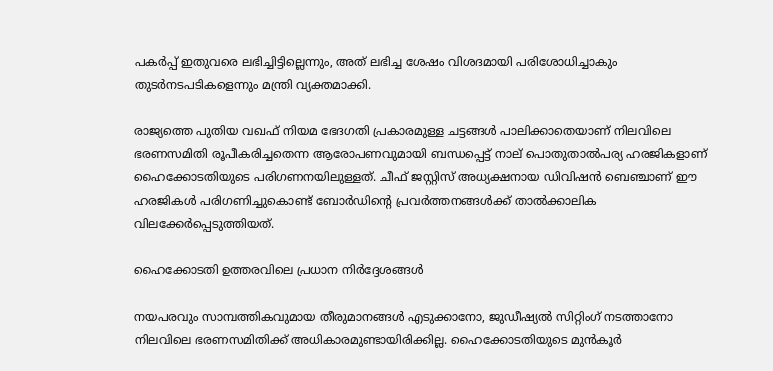പകർപ്പ് ഇതുവരെ ലഭിച്ചിട്ടില്ലെന്നും, അത് ലഭിച്ച ശേഷം വിശദമായി പരിശോധിച്ചാകും തുടർനടപടികളെന്നും മന്ത്രി വ്യക്തമാക്കി.

രാജ്യത്തെ പുതിയ വഖഫ് നിയമ ഭേദഗതി പ്രകാരമുള്ള ചട്ടങ്ങൾ പാലിക്കാതെയാണ് നിലവിലെ ഭരണസമിതി രൂപീകരിച്ചതെന്ന ആരോപണവുമായി ബന്ധപ്പെട്ട് നാല് പൊതുതാൽപര്യ ഹരജികളാണ് ഹൈക്കോടതിയുടെ പരിഗണനയിലുള്ളത്. ചീഫ് ജസ്റ്റിസ് അധ്യക്ഷനായ ഡിവിഷൻ ബെഞ്ചാണ് ഈ ഹരജികൾ പരിഗണിച്ചുകൊണ്ട് ബോർഡിന്റെ പ്രവർത്തനങ്ങൾക്ക് താൽക്കാലിക വിലക്കേർപ്പെടുത്തിയത്.

ഹൈക്കോടതി ഉത്തരവിലെ പ്രധാന നിർദ്ദേശങ്ങൾ

നയപരവും സാമ്പത്തികവുമായ തീരുമാനങ്ങൾ എടുക്കാനോ, ജുഡീഷ്യൽ സിറ്റിംഗ് നടത്താനോ നിലവിലെ ഭരണസമിതിക്ക് അധികാരമുണ്ടായിരിക്കില്ല. ഹൈക്കോടതിയുടെ മുൻകൂർ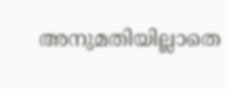അനുമതിയില്ലാതെ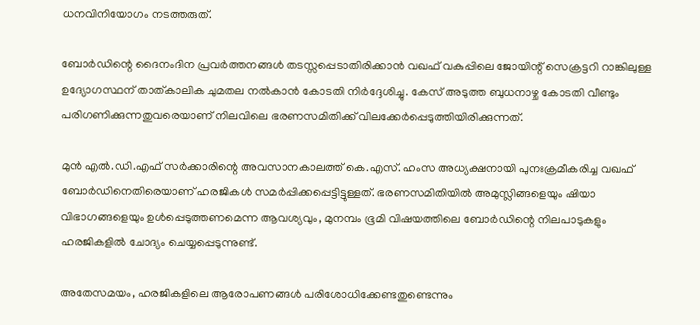ധനവിനിയോഗം നടത്തരുത്.

ബോർഡിന്റെ ദൈനംദിന പ്രവർത്തനങ്ങൾ തടസ്സപ്പെടാതിരിക്കാൻ വഖഫ് വകുപ്പിലെ ജോയിന്റ് സെക്രട്ടറി റാങ്കിലുള്ള ഉദ്യോഗസ്ഥന് താത്കാലിക ചുമതല നൽകാൻ കോടതി നിർദ്ദേശിച്ചു. കേസ് അടുത്ത ബുധനാഴ്ച കോടതി വീണ്ടും പരിഗണിക്കുന്നതുവരെയാണ് നിലവിലെ ഭരണസമിതിക്ക് വിലക്കേർപ്പെടുത്തിയിരിക്കുന്നത്.

മുൻ എൽ.ഡി.എഫ് സർക്കാരിന്റെ അവസാനകാലത്ത് കെ.എസ്. ഹംസ അധ്യക്ഷനായി പുനഃക്രമീകരിച്ച വഖഫ് ബോർഡിനെതിരെയാണ് ഹരജികൾ സമർപ്പിക്കപ്പെട്ടിട്ടുള്ളത്. ഭരണസമിതിയിൽ അമുസ്ലിങ്ങളെയും ഷിയാ വിഭാഗങ്ങളെയും ഉൾപ്പെടുത്തണമെന്ന ആവശ്യവും, മുനമ്പം ഭൂമി വിഷയത്തിലെ ബോർഡിന്റെ നിലപാടുകളും ഹരജികളിൽ ചോദ്യം ചെയ്യപ്പെടുന്നുണ്ട്.

അതേസമയം, ഹരജികളിലെ ആരോപണങ്ങൾ പരിശോധിക്കേണ്ടതുണ്ടെന്നും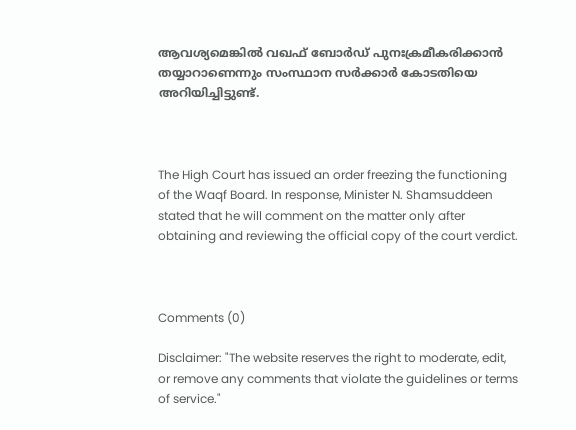ആവശ്യമെങ്കിൽ വഖഫ് ബോർഡ് പുനഃക്രമീകരിക്കാൻ തയ്യാറാണെന്നും സംസ്ഥാന സർക്കാർ കോടതിയെ അറിയിച്ചിട്ടുണ്ട്.



The High Court has issued an order freezing the functioning of the Waqf Board. In response, Minister N. Shamsuddeen stated that he will comment on the matter only after obtaining and reviewing the official copy of the court verdict.



Comments (0)

Disclaimer: "The website reserves the right to moderate, edit, or remove any comments that violate the guidelines or terms of service."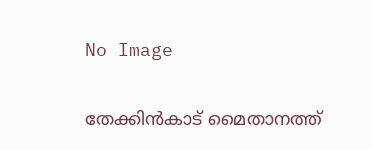No Image

തേക്കിൻകാട് മൈതാനത്ത്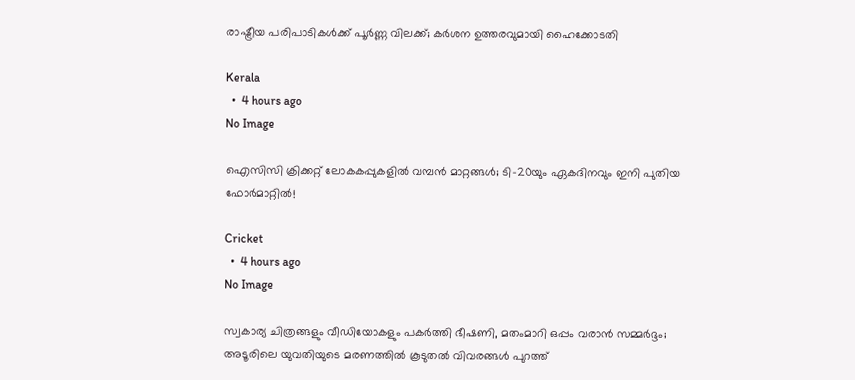രാഷ്ട്രീയ പരിപാടികൾക്ക് പൂർണ്ണ വിലക്ക്; കർശന ഉത്തരവുമായി ഹൈക്കോടതി

Kerala
  •  4 hours ago
No Image

ഐസിസി ക്രിക്കറ്റ് ലോകകപ്പുകളിൽ വമ്പൻ മാറ്റങ്ങൾ; ടി-20യും ഏകദിനവും ഇനി പുതിയ ഫോർമാറ്റിൽ!

Cricket
  •  4 hours ago
No Image

സ്വകാര്യ ചിത്രങ്ങളും വീഡിയോകളും പകർത്തി ഭീഷണി, മതംമാറി ഒപ്പം വരാൻ സമ്മർദ്ദം; അടൂരിലെ യുവതിയുടെ മരണത്തിൽ കൂടുതൽ വിവരങ്ങൾ പുറത്ത്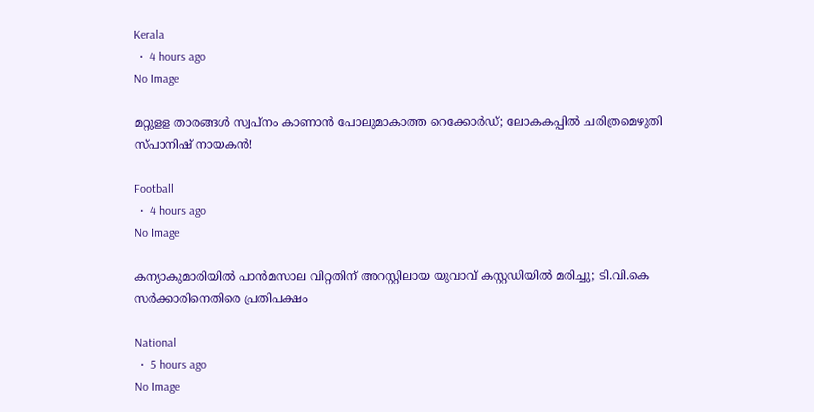Kerala
  •  4 hours ago
No Image

മറ്റുളള താരങ്ങൾ സ്വപ്നം കാണാൻ പോലുമാകാത്ത റെക്കോർഡ്; ലോകകപ്പിൽ ചരിത്രമെഴുതി സ്പാനിഷ് നായകൻ!

Football
  •  4 hours ago
No Image

കന്യാകുമാരിയിൽ പാൻമസാല വിറ്റതിന് അറസ്റ്റിലായ യുവാവ് കസ്റ്റഡിയിൽ മരിച്ചു; ടി.വി.കെ സർക്കാരിനെതിരെ പ്രതിപക്ഷം

National
  •  5 hours ago
No Image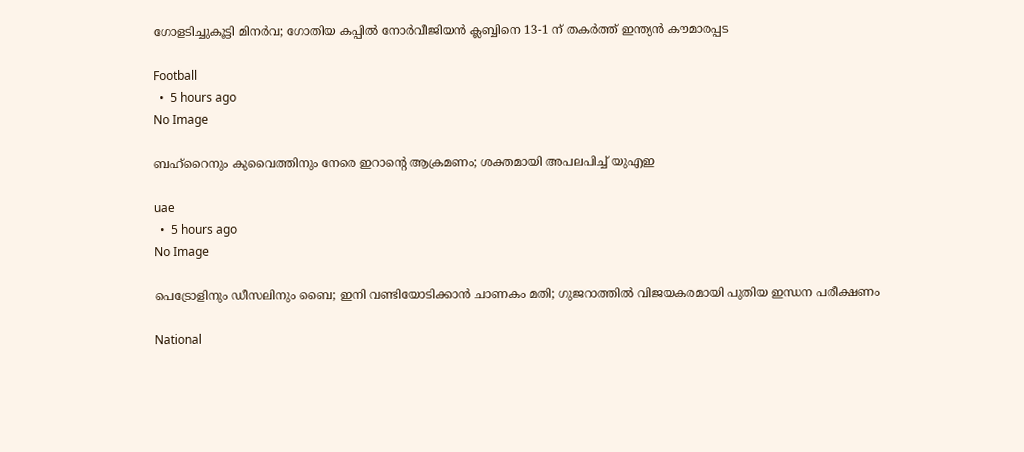ഗോളടിച്ചുകൂട്ടി മിനർവ; ഗോതിയ കപ്പിൽ നോർവീജിയൻ ക്ലബ്ബിനെ 13-1 ന് തകർത്ത് ഇന്ത്യൻ കൗമാരപ്പട

Football
  •  5 hours ago
No Image

ബഹ്‌റൈനും കുവൈത്തിനും നേരെ ഇറാന്റെ ആക്രമണം; ശക്തമായി അപലപിച്ച് യുഎഇ

uae
  •  5 hours ago
No Image

പെട്രോളിനും ഡീസലിനും ബൈ; ഇനി വണ്ടിയോടിക്കാൻ ചാണകം മതി; ഗുജറാത്തിൽ വിജയകരമായി പുതിയ ഇന്ധന പരീക്ഷണം

National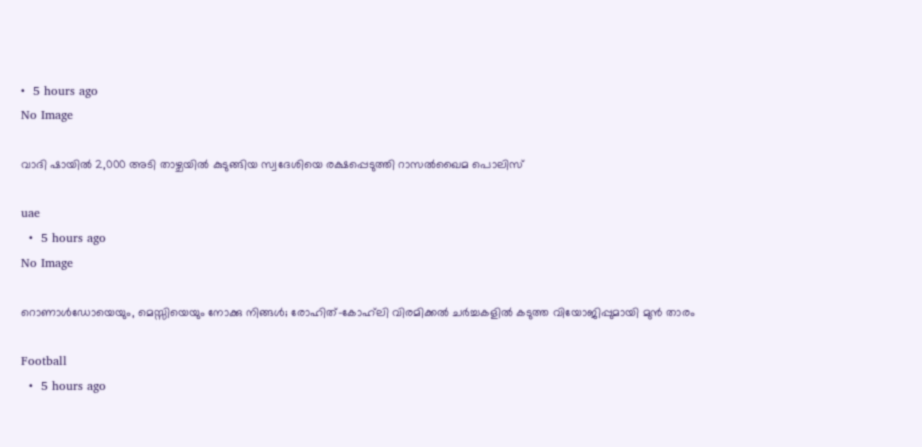•  5 hours ago
No Image

വാദി ഷായിൽ 2,000 അടി താഴ്ചയിൽ കുടുങ്ങിയ സ്വദേശിയെ രക്ഷപ്പെടുത്തി റാസൽഖൈമ പൊലിസ്

uae
  •  5 hours ago
No Image

റൊണാൾഡോയെയും, മെസ്സിയെയും നോക്കു നിങ്ങൾ; രോഹിത്-കോഹ്‌ലി വിരമിക്കൽ ചർച്ചകളിൽ കടുത്ത വിയോജിപ്പുമായി മുൻ താരം

Football
  •  5 hours ago